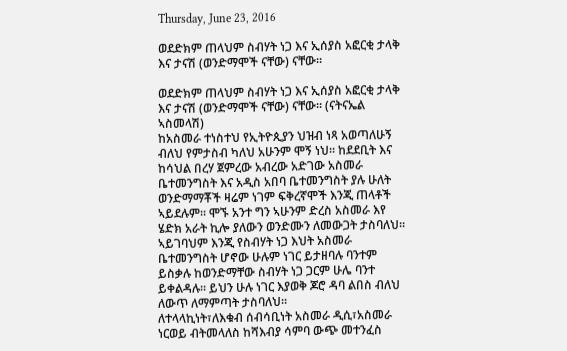Thursday, June 23, 2016

ወደድክም ጠላህም ስብሃት ነጋ እና ኢሰያስ አፎርቂ ታላቅ እና ታናሽ (ወንድማሞች ናቸው) ናቸው።

ወደድክም ጠላህም ስብሃት ነጋ እና ኢሰያስ አፎርቂ ታላቅ እና ታናሽ (ወንድማሞች ናቸው) ናቸው። (ናትናኤል ኣስመላሽ)
ከአስመራ ተነስተህ የኢትዮጲያን ህዝብ ነጻ አወጣለሁኝ ብለህ የምታስብ ካለህ አሁንም ሞኝ ነህ። ከደደቢት እና ከሳህል በረሃ ጀምረው አብረው አድገው አስመራ ቤተመንግስት እና አዲስ አበባ ቤተመንግስት ያሉ ሁለት ወንድማማቾች ዛሬም ነገም ፍቅረኛሞች እንጂ ጠላቶች ኣይደሉም። ሞኙ አንተ ግን ኣሁንም ድረስ አስመራ እየ ሄድክ አራት ኪሎ ያለውን ወንድሙን ለመውጋት ታስባለህ። ኣይገባህም እንጂ የስብሃት ነጋ እህት አስመራ ቤተመንግስት ሆኖው ሁሉም ነገር ይታዘባሉ ባንተም ይስቃሉ ከወንድማቸው ስብሃት ነጋ ጋርም ሁሌ ባንተ ይቀልዳሉ። ይህን ሁሉ ነገር እያወቅ ጆሮ ዳባ ልበስ ብለህ ለውጥ ለማምጣት ታስባለህ።
ለተላላኪነት፣ለእቁብ ሰብሳቢነት አስመራ ዲሲ፣አስመራ ነርወይ ብትመላለስ ከሻእብያ ሳምባ ውጭ መተንፈስ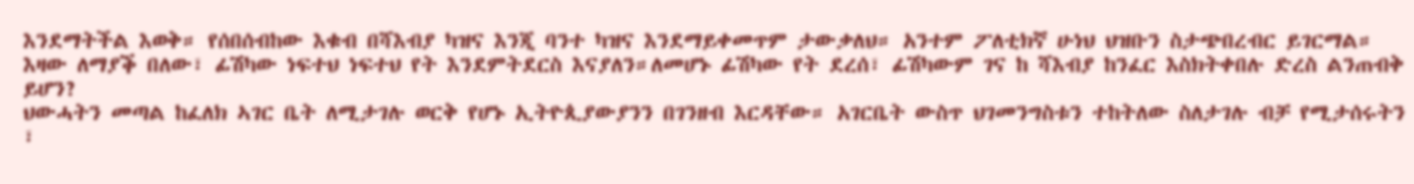እንደማትችል እወቅ። የሰበሰብከው እቁብ በሻእብያ ካዝና እንጂ ባንተ ካዝና እንደማይቀመጥም ታውቃለህ። አንተም ፖለቲክኛ ሁነህ ህዝቡን ስታጭበረብር ይገርማል። እዛው ለማያቕ በለው፣ ፊሽካው ነፍተህ ነፍተህ የት እንደምትደርስ እናያለን።ለመሆኑ ፊሽካው የት ደረሰ፣ ፊሽካውም ገና ከ ሻእብያ ከንፈር እስክትቀበሉ ድረስ ልንጠብቅ ይሆን?
ህውሓትን መጣል ከፈለክ ኣገር ቤት ለሚታገሉ ወርቅ የሆኑ ኢትዮጲያውያንን በገንዘብ እርዳቸው። አገርቤት ውስጥ ህገመንግስቱን ተከትለው ስለታገሉ ብቻ የሚታሰሩትን ፣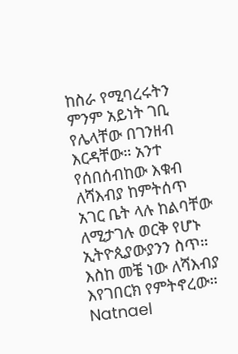ከስራ የሚባረሩትን ምንም አይነት ገቢ የሌላቸው በገንዘብ እርዳቸው። አንተ የሰበሰብከው እቁብ ለሻእብያ ከምትሰጥ አገር ቤት ላሉ ከልባቸው ለሚታገሉ ወርቅ የሆኑ ኢትዮጲያውያንን ስጥ። እስከ መቼ ነው ለሻእብያ እየገበርክ የምትኖረው።
Natnael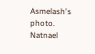Asmelash's photo.
Natnael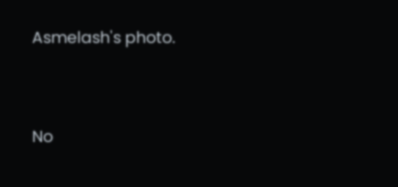Asmelash's photo.



No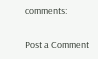comments:

Post a Comment